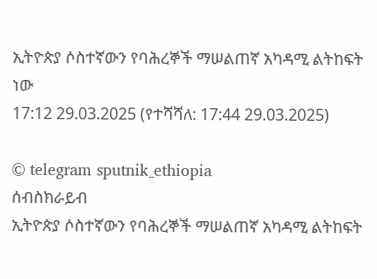ኢትዮጵያ ሶስተኛውን የባሕረኞች ማሠልጠኛ አካዳሚ ልትከፍት ነው
17:12 29.03.2025 (የተሻሻለ: 17:44 29.03.2025)

© telegram sputnik_ethiopia
ሰብስክራይብ
ኢትዮጵያ ሶስተኛውን የባሕረኞች ማሠልጠኛ አካዳሚ ልትከፍት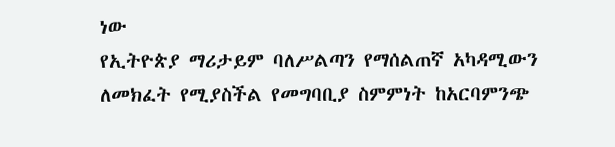ነው
የኢትዮጵያ ማሪታይም ባለሥልጣን የማሰልጠኛ አካዳሚውን ለመክፈት የሚያስችል የመግባቢያ ስምምነት ከአርባምንጭ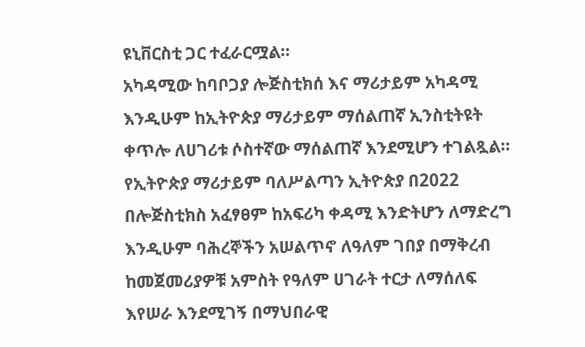ዩኒቨርስቲ ጋር ተፈራርሟል።
አካዳሚው ከባቦጋያ ሎጅስቲክሰ እና ማሪታይም አካዳሚ እንዲሁም ከኢትዮጵያ ማሪታይም ማሰልጠኛ ኢንስቲትዩት ቀጥሎ ለሀገሪቱ ሶስተኛው ማሰልጠኛ እንደሚሆን ተገልጿል።
የኢትዮጵያ ማሪታይም ባለሥልጣን ኢትዮጵያ በ2022 በሎጅስቲክስ አፈፃፀም ከአፍሪካ ቀዳሚ እንድትሆን ለማድረግ እንዲሁም ባሕረኞችን አሠልጥኖ ለዓለም ገበያ በማቅረብ ከመጀመሪያዎቹ አምስት የዓለም ሀገራት ተርታ ለማሰለፍ እየሠራ እንደሚገኝ በማህበራዊ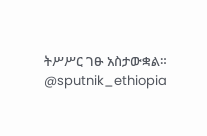ትሥሥር ገፁ አስታውቋል።
@sputnik_ethiopia